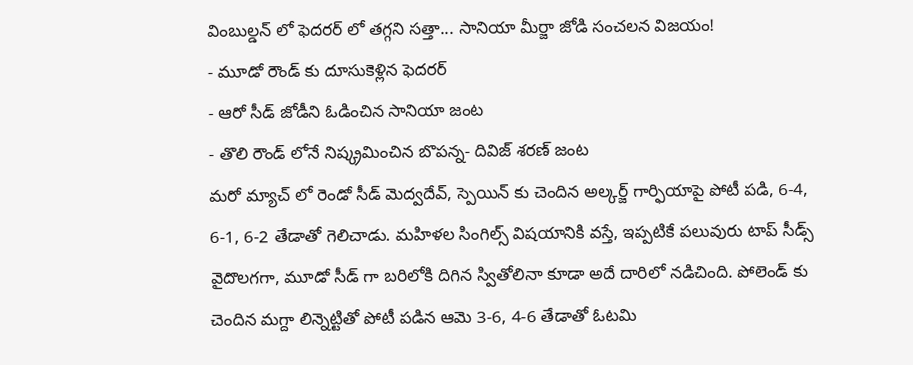వింబుల్డన్ లో ఫెదరర్ లో తగ్గని సత్తా... సానియా మీర్జా జోడి సంచలన విజయం!
- మూడో రౌండ్ కు దూసుకెళ్లిన ఫెదరర్
- ఆరో సీడ్ జోడీని ఓడించిన సానియా జంట
- తొలి రౌండ్ లోనే నిష్క్రమించిన బొపన్న- దివిజ్ శరణ్ జంట
మరో మ్యాచ్ లో రెండో సీడ్ మెద్వదేవ్, స్పెయిన్ కు చెందిన అల్కర్జ్ గార్ఫియాపై పోటీ పడి, 6-4, 6-1, 6-2 తేడాతో గెలిచాడు. మహిళల సింగిల్స్ విషయానికి వస్తే, ఇప్పటికే పలువురు టాప్ సీడ్స్ వైదొలగగా, మూడో సీడ్ గా బరిలోకి దిగిన స్వితోలినా కూడా అదే దారిలో నడిచింది. పోలెండ్ కు చెందిన మగ్దా లిన్నెట్టితో పోటీ పడిన ఆమె 3-6, 4-6 తేడాతో ఓటమి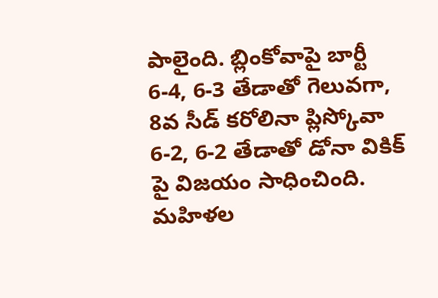పాలైంది. బ్లింకోవాపై బార్టీ 6-4, 6-3 తేడాతో గెలువగా, 8వ సీడ్ కరోలినా ప్లిస్కోవా 6-2, 6-2 తేడాతో డోనా వికిక్ పై విజయం సాధించింది.
మహిళల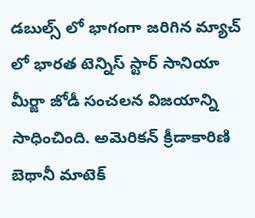డబుల్స్ లో భాగంగా జరిగిన మ్యాచ్ లో భారత టెన్నిస్ స్టార్ సానియా మీర్జా జోడీ సంచలన విజయాన్ని సాధించింది. అమెరికన్ క్రీడాకారిణి బెథానీ మాటెక్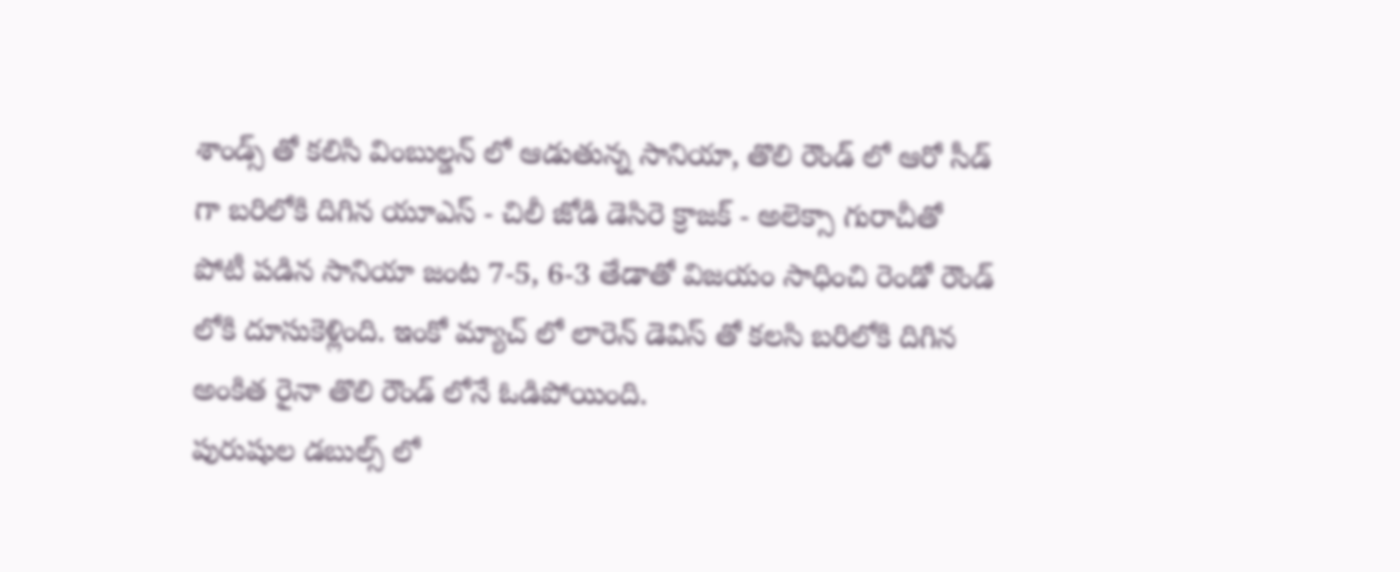శాండ్స్ తో కలిసి వింబుల్డన్ లో ఆడుతున్న సానియా, తొలి రౌండ్ లో ఆరో సీడ్ గా బరిలోకి దిగిన యూఎస్ - చిలీ జోడి డెసిరె క్రాజక్ - అలెక్సా గురాచీతో పోటీ పడిన సానియా జంట 7-5, 6-3 తేడాతో విజయం సాధించి రెండో రౌండ్ లోకి దూసుకెళ్లింది. ఇంకో మ్యాచ్ లో లారెన్ డెవిస్ తో కలసి బరిలోకి దిగిన అంకిత రైనా తొలి రౌండ్ లోనే ఓడిపోయింది.
పురుషుల డబుల్స్ లో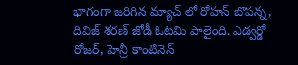భాగంగా జరిగిన మ్యాచ్ లో రోహన్ బొపన్న, దివిజ్ శరణ్ జోడీ ఓటమి పాలైంది. ఎడ్వర్డో రోజర్, హెన్రీ కాంటినెన్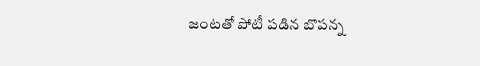జంటతో పోటీ పడిన బొపన్న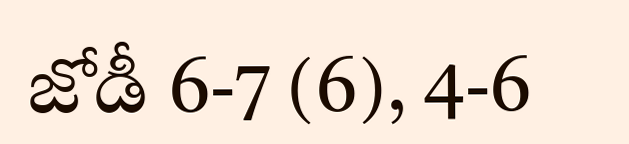జోడీ 6-7 (6), 4-6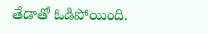తేడాతో ఓడిపోయింది.